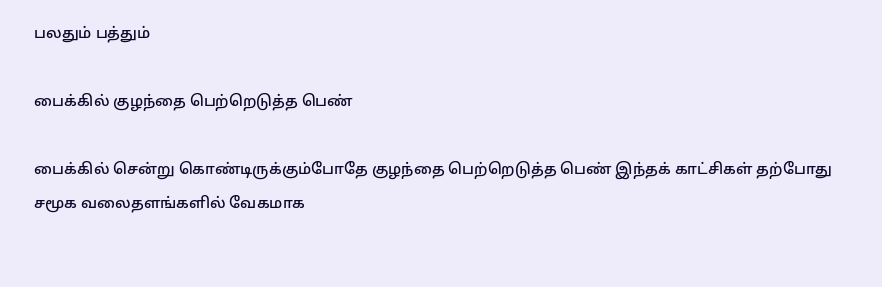பலதும் பத்தும்

பைக்கில் குழந்தை பெற்றெடுத்த பெண்

பைக்கில் சென்று கொண்டிருக்கும்போதே குழந்தை பெற்றெடுத்த பெண் இந்தக் காட்சிகள் தற்போது சமூக வலைதளங்களில் வேகமாக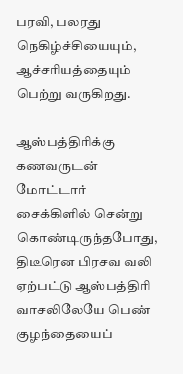பரவி, பலரது நெகிழ்ச்சியையும், ஆச்சரியத்தையும் பெற்று வருகிறது.

ஆஸ்பத்திரிக்கு கணவருடன் மோட்டார் சைக்கிளில் சென்று கொண்டிருந்தபோது, திடீரென பிரசவ வலி ஏற்பட்டு ஆஸ்பத்திரி வாசலிலேயே பெண் குழந்தையைப்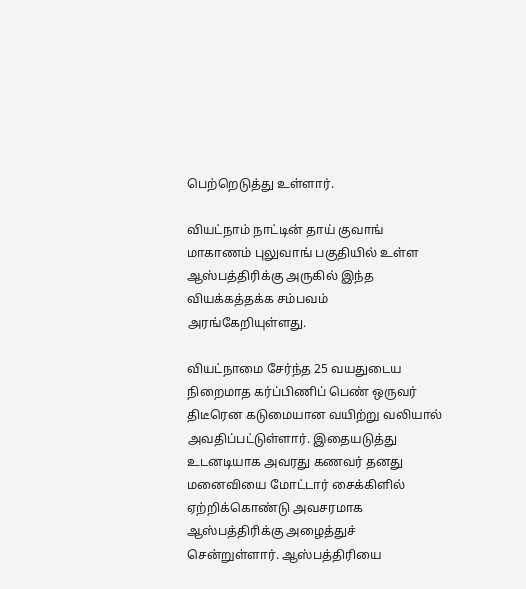பெற்றெடுத்து உள்ளார்.

வியட்நாம் நாட்டின் தாய் குவாங் மாகாணம் புலுவாங் பகுதியில் உள்ள ஆஸ்பத்திரிக்கு அருகில் இந்த வியக்கத்தக்க சம்பவம் அரங்கேறியுள்ளது.

வியட்நாமை சேர்ந்த 25 வயதுடைய நிறைமாத கர்ப்பிணிப் பெண் ஒருவர் திடீரென கடுமையான வயிற்று வலியால் அவதிப்பட்டுள்ளார். இதையடுத்து உடனடியாக அவரது கணவர் தனது மனைவியை மோட்டார் சைக்கிளில் ஏற்றிக்கொண்டு அவசரமாக ஆஸ்பத்திரிக்கு அழைத்துச் சென்றுள்ளார். ஆஸ்பத்திரியை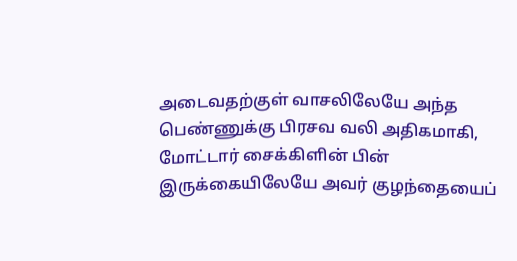அடைவதற்குள் வாசலிலேயே அந்த பெண்ணுக்கு பிரசவ வலி அதிகமாகி, மோட்டார் சைக்கிளின் பின் இருக்கையிலேயே அவர் குழந்தையைப்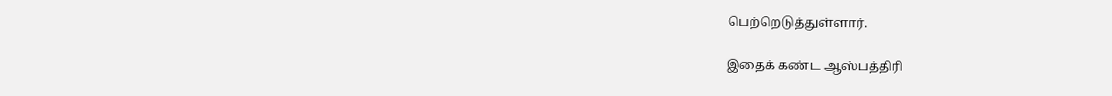பெற்றெடுத்துள்ளார்.

இதைக் கண்ட ஆஸ்பத்திரி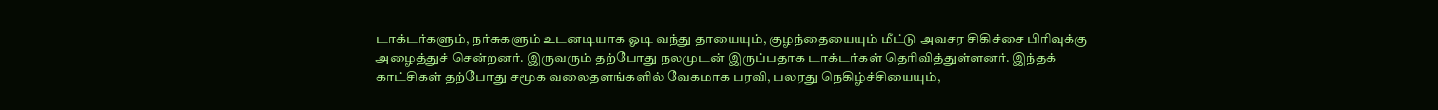டாக்டர்களும், நர்சுகளும் உடனடியாக ஓடி வந்து தாயையும், குழந்தையையும் மீட்டு அவசர சிகிச்சை பிரிவுக்கு அழைத்துச் சென்றனர். இருவரும் தற்போது நலமுடன் இருப்பதாக டாக்டர்கள் தெரிவித்துள்ளனர். இந்தக் காட்சிகள் தற்போது சமூக வலைதளங்களில் வேகமாக பரவி, பலரது நெகிழ்ச்சியையும்,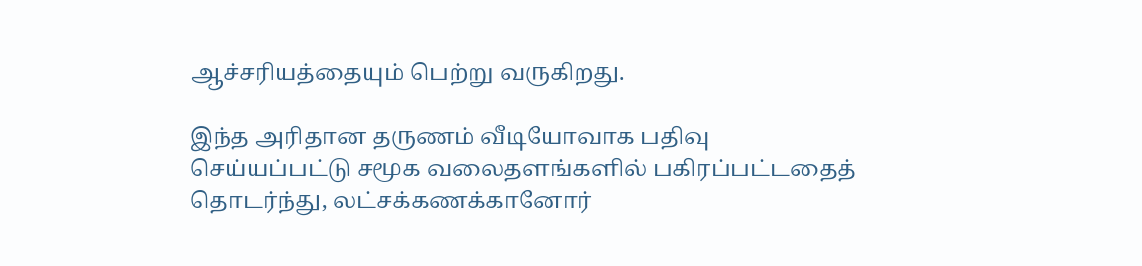ஆச்சரியத்தையும் பெற்று வருகிறது.

இந்த அரிதான தருணம் வீடியோவாக பதிவு செய்யப்பட்டு சமூக வலைதளங்களில் பகிரப்பட்டதைத் தொடர்ந்து, லட்சக்கணக்கானோர்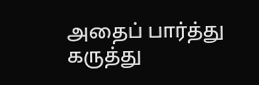அதைப் பார்த்து கருத்து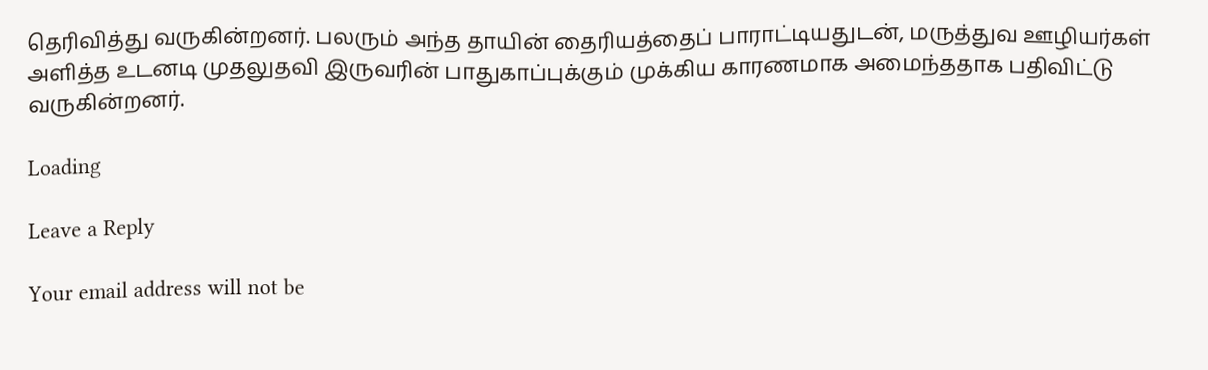தெரிவித்து வருகின்றனர். பலரும் அந்த தாயின் தைரியத்தைப் பாராட்டியதுடன், மருத்துவ ஊழியர்கள் அளித்த உடனடி முதலுதவி இருவரின் பாதுகாப்புக்கும் முக்கிய காரணமாக அமைந்ததாக பதிவிட்டு வருகின்றனர்.

Loading

Leave a Reply

Your email address will not be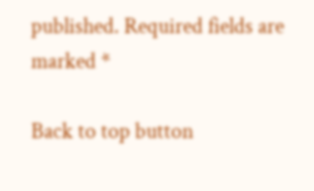published. Required fields are marked *

Back to top button